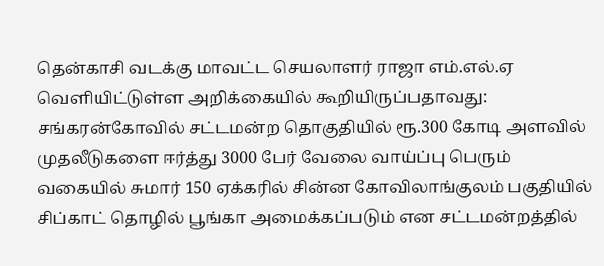தென்காசி வடக்கு மாவட்ட செயலாளர் ராஜா எம்.எல்.ஏ வெளியிட்டுள்ள அறிக்கையில் கூறியிருப்பதாவது:
சங்கரன்கோவில் சட்டமன்ற தொகுதியில் ரூ.300 கோடி அளவில் முதலீடுகளை ஈர்த்து 3000 பேர் வேலை வாய்ப்பு பெரும் வகையில் சுமார் 150 ஏக்கரில் சின்ன கோவிலாங்குலம் பகுதியில் சிப்காட் தொழில் பூங்கா அமைக்கப்படும் என சட்டமன்றத்தில்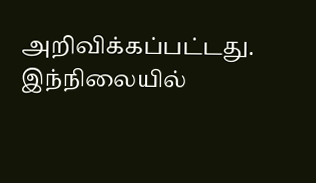அறிவிக்கப்பட்டது.
இந்நிலையில்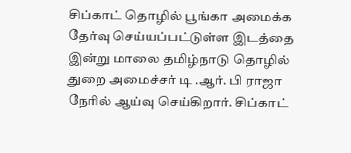சிப்காட் தொழில் பூங்கா அமைக்க தேர்வு செய்யப்பட்டுள்ள இடத்தை இன்று மாலை தமிழ்நாடு தொழில் துறை அமைச்சர் டி .ஆர். பி ராஜா நேரில் ஆய்வு செய்கிறார். சிப்காட்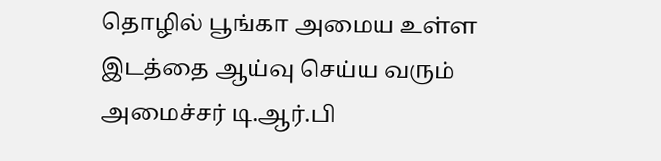தொழில் பூங்கா அமைய உள்ள இடத்தை ஆய்வு செய்ய வரும் அமைச்சர் டி.ஆர்.பி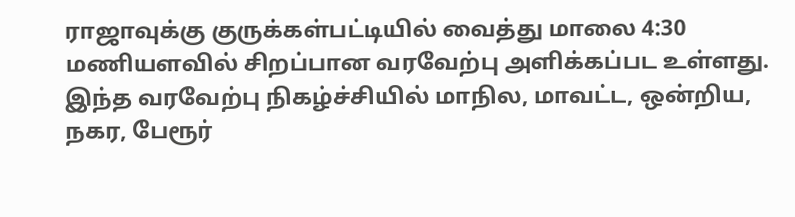ராஜாவுக்கு குருக்கள்பட்டியில் வைத்து மாலை 4:30 மணியளவில் சிறப்பான வரவேற்பு அளிக்கப்பட உள்ளது.
இந்த வரவேற்பு நிகழ்ச்சியில் மாநில, மாவட்ட, ஒன்றிய, நகர, பேரூர்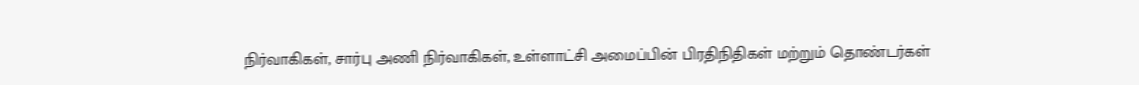நிர்வாகிகள், சார்பு அணி நிர்வாகிகள், உள்ளாட்சி அமைப்பின் பிரதிநிதிகள் மற்றும் தொண்டர்கள்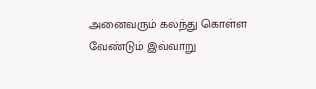அனைவரும் கலந்து கொள்ள வேண்டும் இவ்வாறு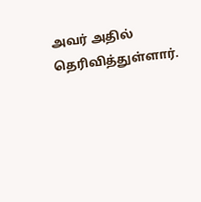அவர் அதில் தெரிவித்துள்ளார்.